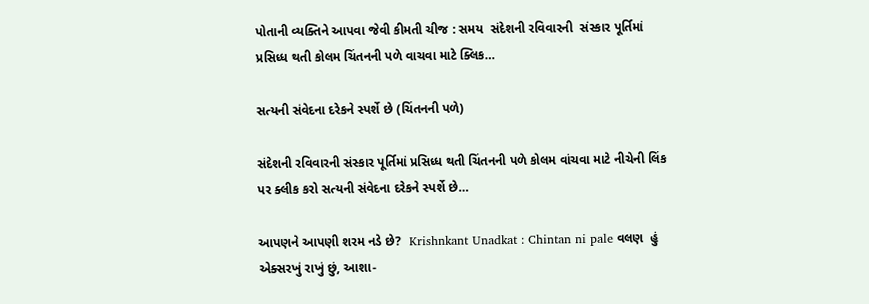પોતાની વ્યક્તિને આપવા જેવી કીમતી ચીજ : સમય  સંદેશની રવિવારની  સંસ્કાર પૂર્તિમાં પ્રસિધ્ધ થતી કોલમ ચિંતનની પળે વાચવા માટે ક્લિક…

સત્યની સંવેદના દરેકને સ્પર્શે છે (ચિંતનની પળે)

સંદેશની રવિવારની સંસ્કાર પૂર્તિમાં પ્રસિધ્ધ થતી ચિંતનની પળે કોલમ વાંચવા માટે નીચેની લિંક પર ક્લીક કરો સત્યની સંવેદના દરેકને સ્પર્શે છે…

આપણને આપણી શરમ નડે છે?  Krishnkant Unadkat : Chintan ni pale વલણ  હું  એક્સરખું રાખું છું, આશા-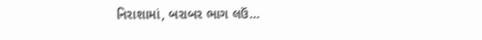નિરાશામાં, બરાબર ભાગ લઉં…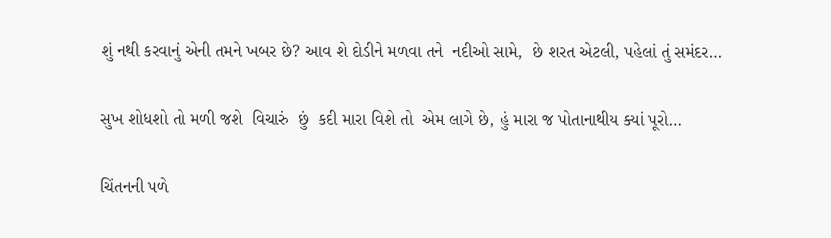શું નથી કરવાનું એની તમને ખબર છે? આવ શે દોડીને મળવા તને  નદીઓ સામે,  છે શરત એટલી, પહેલાં તું સમંદર…

સુખ શોધશો તો મળી જશે  વિચારું  છું  કદી મારા વિશે તો  એમ લાગે છે, હું મારા જ પોતાનાથીય ક્યાં પૂરો…

ચિંતનની પળે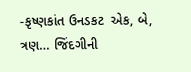-કૃષ્ણકાંત ઉનડકટ  એક, બે, ત્રણ… જિંદગીની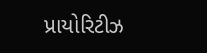પ્રાયોરિટીઝ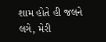શામ હોતે હી જલને લગે, મેરી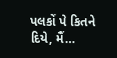પલકોં પે કિતને દિયે, મૈં…